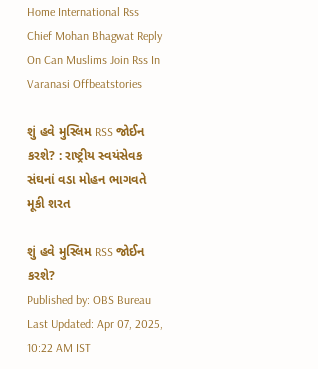Home International Rss Chief Mohan Bhagwat Reply On Can Muslims Join Rss In Varanasi Offbeatstories

શું હવે મુસ્લિમ RSS જોઈન કરશે? : રાષ્ટ્રીય સ્વયંસેવક સંઘનાં વડા મોહન ભાગવતે મૂકી શરત

શું હવે મુસ્લિમ RSS જોઈન કરશે?
Published by: OBS Bureau
Last Updated: Apr 07, 2025, 10:22 AM IST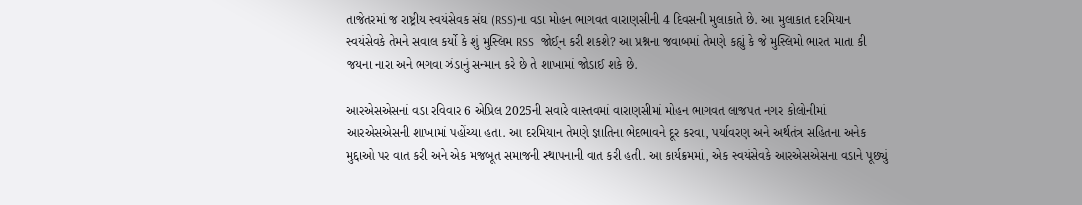તાજેતરમાં જ રાષ્ટ્રીય સ્વયંસેવક સંઘ (RSS)ના વડા મોહન ભાગવત વારાણસીની 4 દિવસની મુલાકાતે છે. આ મુલાકાત દરમિયાન સ્વયંસેવકે તેમને સવાલ કર્યો કે શું મુસ્લિમ RSS  જોઈ્ન કરી શકશે? આ પ્રશ્નના જવાબમાં તેમણે કહ્યું કે જે મુસ્લિમો ભારત માતા કી જયના નારા અને ભગવા ઝંડાનું સન્માન કરે છે તે શાખામાં જોડાઈ શકે છે.

આરએસએસનાં વડા રવિવાર 6 એપ્રિલ 2025ની સવારે વાસ્તવમાં વારાણસીમાં મોહન ભાગવત લાજપત નગર કોલોનીમાં આરએસએસની શાખામાં પહોંચ્યા હતા. આ દરમિયાન તેમણે જ્ઞાતિના ભેદભાવને દૂર કરવા, પર્યાવરણ અને અર્થતંત્ર સહિતના અનેક મુદ્દાઓ પર વાત કરી અને એક મજબૂત સમાજની સ્થાપનાની વાત કરી હતી. આ કાર્યક્રમમાં, એક સ્વયંસેવકે આરએસએસના વડાને પૂછ્યું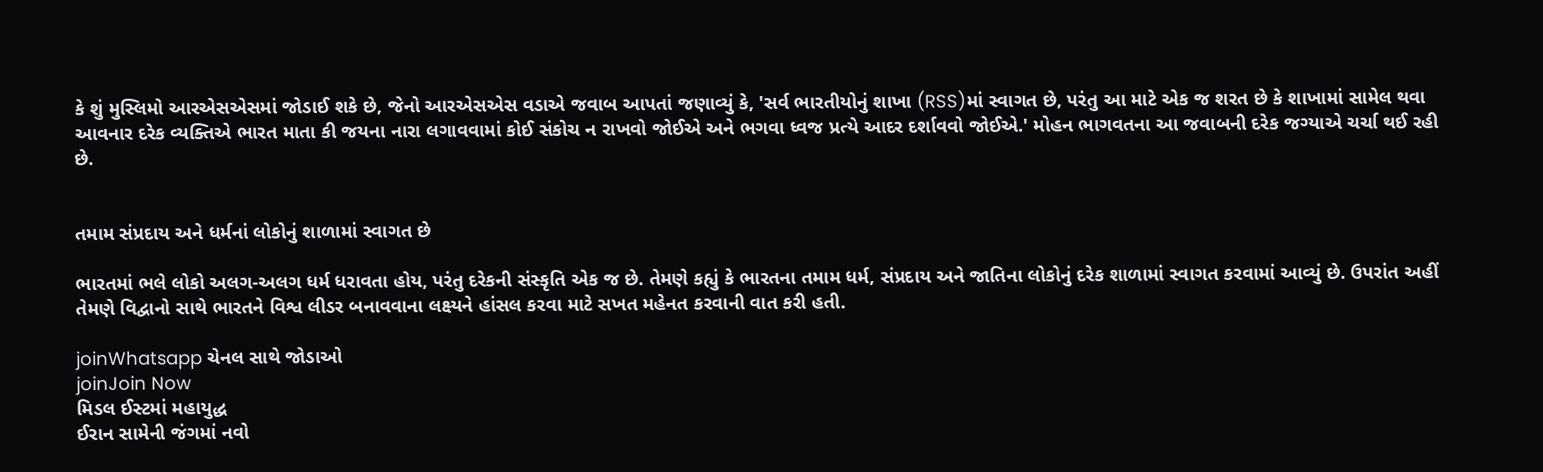કે શું મુસ્લિમો આરએસએસમાં જોડાઈ શકે છે, જેનો આરએસએસ વડાએ જવાબ આપતાં જણાવ્યું કે, 'સર્વ ભારતીયોનું શાખા (RSS)માં સ્વાગત છે, પરંતુ આ માટે એક જ શરત છે કે શાખામાં સામેલ થવા આવનાર દરેક વ્યક્તિએ ભારત માતા કી જયના નારા લગાવવામાં કોઈ સંકોચ ન રાખવો જોઈએ અને ભગવા ધ્વજ પ્રત્યે આદર દર્શાવવો જોઈએ.' મોહન ભાગવતના આ જવાબની દરેક જગ્યાએ ચર્ચા થઈ રહી છે.


તમામ સંપ્રદાય અને ધર્મનાં લોકોનું શાળામાં સ્વાગત છે

ભારતમાં ભલે લોકો અલગ-અલગ ધર્મ ધરાવતા હોય, પરંતુ દરેકની સંસ્કૃતિ એક જ છે. તેમણે કહ્યું કે ભારતના તમામ ધર્મ, સંપ્રદાય અને જાતિના લોકોનું દરેક શાળામાં સ્વાગત કરવામાં આવ્યું છે. ઉપરાંત અહીં તેમણે વિદ્વાનો સાથે ભારતને વિશ્વ લીડર બનાવવાના લક્ષ્યને હાંસલ કરવા માટે સખત મહેનત કરવાની વાત કરી હતી.

joinWhatsapp ચેનલ સાથે જોડાઓ
joinJoin Now
મિડલ ઈસ્ટમાં મહાયુદ્ધ
ઈરાન સામેની જંગમાં નવો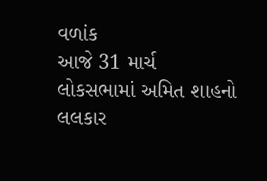વળાંક
આજે 31 માર્ચ
લોકસભામાં અમિત શાહનો લલકાર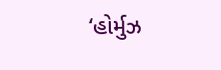‘હોર્મુઝ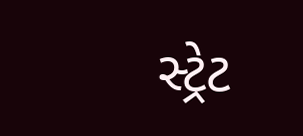સ્ટ્રેટ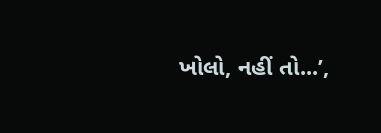ખોલો, નહીં તો...’,